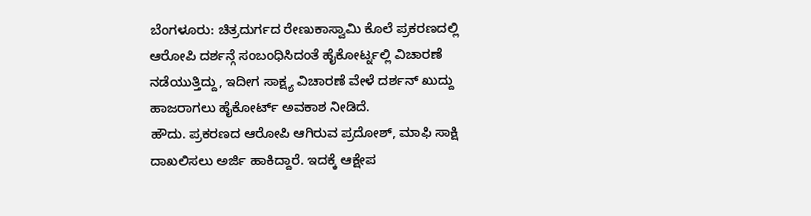ಬೆಂಗಳೂರು: ಚಿತ್ರದುರ್ಗದ ರೇಣುಕಾಸ್ವಾಮಿ ಕೊಲೆ ಪ್ರಕರಣದಲ್ಲಿ ಆರೋಪಿ ದರ್ಶನ್ಗೆ ಸಂಬಂಧಿಸಿದಂತೆ ಹೈಕೋರ್ಟ್ನಲ್ಲಿ ವಿಚಾರಣೆ ನಡೆಯುತ್ತಿದ್ದು, ಇದೀಗ ಸಾಕ್ಷ್ಯ ವಿಚಾರಣೆ ವೇಳೆ ದರ್ಶನ್ ಖುದ್ದು ಹಾಜರಾಗಲು ಹೈಕೋರ್ಟ್ ಅವಕಾಶ ನೀಡಿದೆ.
ಹೌದು. ಪ್ರಕರಣದ ಆರೋಪಿ ಆಗಿರುವ ಪ್ರದೋಶ್, ಮಾಫಿ ಸಾಕ್ಷಿ ದಾಖಲಿಸಲು ಅರ್ಜಿ ಹಾಕಿದ್ದಾರೆ. ಇದಕ್ಕೆ ಆಕ್ಷೇಪ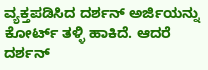ವ್ಯಕ್ತಪಡಿಸಿದ ದರ್ಶನ್ ಅರ್ಜಿಯನ್ನು ಕೋರ್ಟ್ ತಳ್ಳಿ ಹಾಕಿದೆ. ಆದರೆ ದರ್ಶನ್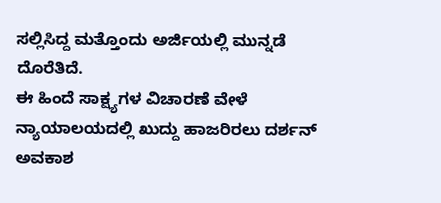ಸಲ್ಲಿಸಿದ್ದ ಮತ್ತೊಂದು ಅರ್ಜಿಯಲ್ಲಿ ಮುನ್ನಡೆ ದೊರೆತಿದೆ.
ಈ ಹಿಂದೆ ಸಾಕ್ಷ್ಯಗಳ ವಿಚಾರಣೆ ವೇಳೆ ನ್ಯಾಯಾಲಯದಲ್ಲಿ ಖುದ್ದು ಹಾಜರಿರಲು ದರ್ಶನ್ ಅವಕಾಶ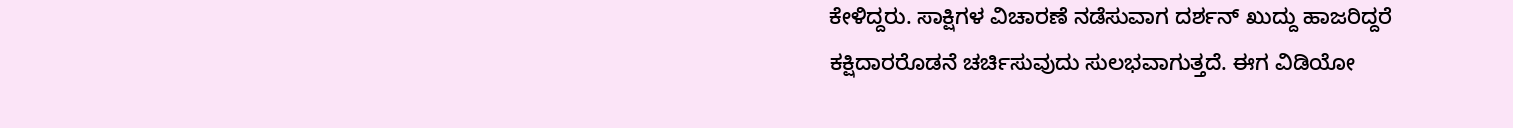ಕೇಳಿದ್ದರು. ಸಾಕ್ಷಿಗಳ ವಿಚಾರಣೆ ನಡೆಸುವಾಗ ದರ್ಶನ್ ಖುದ್ದು ಹಾಜರಿದ್ದರೆ ಕಕ್ಷಿದಾರರೊಡನೆ ಚರ್ಚಿಸುವುದು ಸುಲಭವಾಗುತ್ತದೆ. ಈಗ ವಿಡಿಯೋ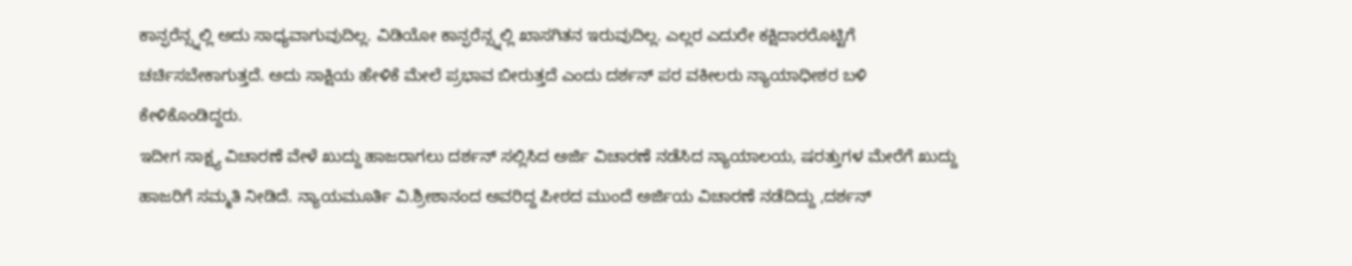ಕಾನ್ಫರೆನ್ಸ್ನಲ್ಲಿ ಅದು ಸಾಧ್ಯವಾಗುವುದಿಲ್ಲ. ವಿಡಿಯೋ ಕಾನ್ಫರೆನ್ಸ್ನಲ್ಲಿ ಖಾಸಗಿತನ ಇರುವುದಿಲ್ಲ. ಎಲ್ಲರ ಎದುರೇ ಕಕ್ಷಿದಾರರೊಟ್ಟಿಗೆ ಚರ್ಚಿಸಬೇಕಾಗುತ್ತದೆ. ಅದು ಸಾಕ್ಷಿಯ ಹೇಳಿಕೆ ಮೇಲೆ ಪ್ರಭಾವ ಬೀರುತ್ತದೆ ಎಂದು ದರ್ಶನ್ ಪರ ವಕೀಲರು ನ್ಯಾಯಾಧೀಶರ ಬಳಿ ಕೇಳಿಕೊಂಡಿದ್ದರು.
ಇದೀಗ ಸಾಕ್ಷ್ಯ ವಿಚಾರಣೆ ವೇಳೆ ಖುದ್ದು ಹಾಜರಾಗಲು ದರ್ಶನ್ ಸಲ್ಲಿಸಿದ ಅರ್ಜಿ ವಿಚಾರಣೆ ನಡೆಸಿದ ನ್ಯಾಯಾಲಯ, ಷರತ್ತುಗಳ ಮೇರೆಗೆ ಖುದ್ದು ಹಾಜರಿಗೆ ಸಮ್ಮತಿ ನೀಡಿದೆ. ನ್ಯಾಯಮೂರ್ತಿ ವಿ.ಶ್ರೀಶಾನಂದ ಅವರಿದ್ದ ಪೀಠದ ಮುಂದೆ ಅರ್ಜಿಯ ವಿಚಾರಣೆ ನಡೆದಿದ್ದು ,ದರ್ಶನ್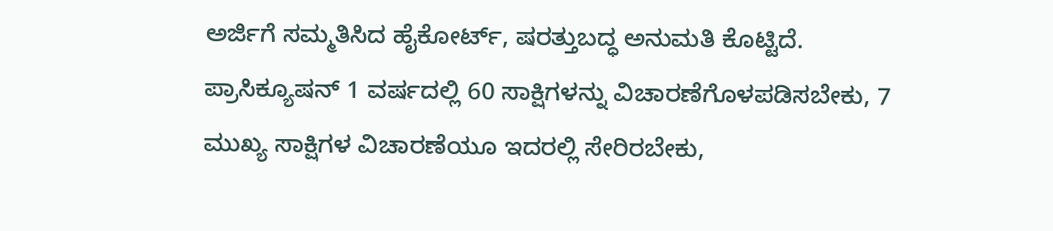ಅರ್ಜಿಗೆ ಸಮ್ಮತಿಸಿದ ಹೈಕೋರ್ಟ್, ಷರತ್ತುಬದ್ಧ ಅನುಮತಿ ಕೊಟ್ಟಿದೆ.
ಪ್ರಾಸಿಕ್ಯೂಷನ್ 1 ವರ್ಷದಲ್ಲಿ 60 ಸಾಕ್ಷಿಗಳನ್ನು ವಿಚಾರಣೆಗೊಳಪಡಿಸಬೇಕು, 7 ಮುಖ್ಯ ಸಾಕ್ಷಿಗಳ ವಿಚಾರಣೆಯೂ ಇದರಲ್ಲಿ ಸೇರಿರಬೇಕು,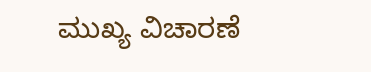ಮುಖ್ಯ ವಿಚಾರಣೆ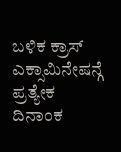ಬಳಿಕ ಕ್ರಾಸ್ ಎಕ್ಸಾಮಿನೇಷನ್ಗೆ ಪ್ರತ್ಯೇಕ ದಿನಾಂಕ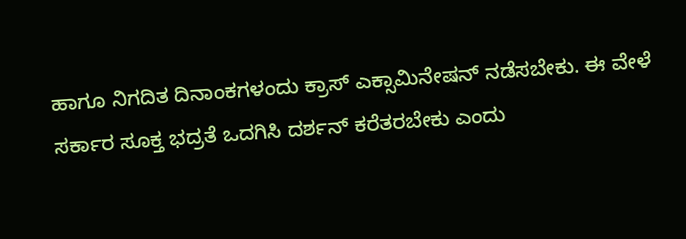ಹಾಗೂ ನಿಗದಿತ ದಿನಾಂಕಗಳಂದು ಕ್ರಾಸ್ ಎಕ್ಸಾಮಿನೇಷನ್ ನಡೆಸಬೇಕು. ಈ ವೇಳೆ ಸರ್ಕಾರ ಸೂಕ್ತ ಭದ್ರತೆ ಒದಗಿಸಿ ದರ್ಶನ್ ಕರೆತರಬೇಕು ಎಂದು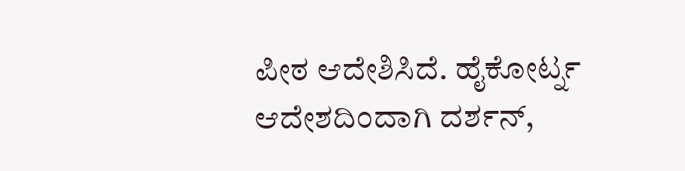ಪೀಠ ಆದೇಶಿಸಿದೆ. ಹೈಕೋರ್ಟ್ನ ಆದೇಶದಿಂದಾಗಿ ದರ್ಶನ್,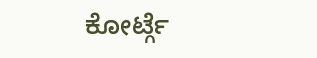ಕೋರ್ಟ್ಗೆ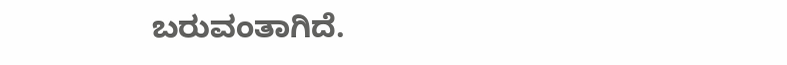ಬರುವಂತಾಗಿದೆ.